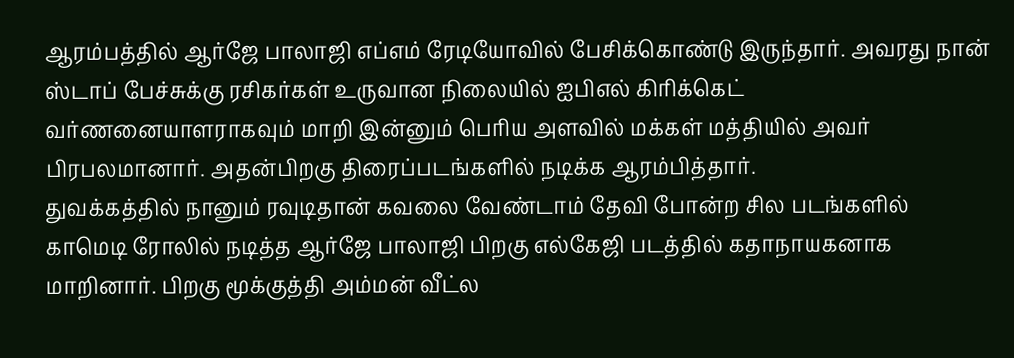ஆரம்பத்தில் ஆர்ஜே பாலாஜி எப்எம் ரேடியோவில் பேசிக்கொண்டு இருந்தார். அவரது நான் ஸ்டாப் பேச்சுக்கு ரசிகர்கள் உருவான நிலையில் ஐபிஎல் கிரிக்கெட் வர்ணனையாளராகவும் மாறி இன்னும் பெரிய அளவில் மக்கள் மத்தியில் அவர் பிரபலமானார். அதன்பிறகு திரைப்படங்களில் நடிக்க ஆரம்பித்தார்.
துவக்கத்தில் நானும் ரவுடிதான் கவலை வேண்டாம் தேவி போன்ற சில படங்களில் காமெடி ரோலில் நடித்த ஆர்ஜே பாலாஜி பிறகு எல்கேஜி படத்தில் கதாநாயகனாக மாறினார். பிறகு மூக்குத்தி அம்மன் வீட்ல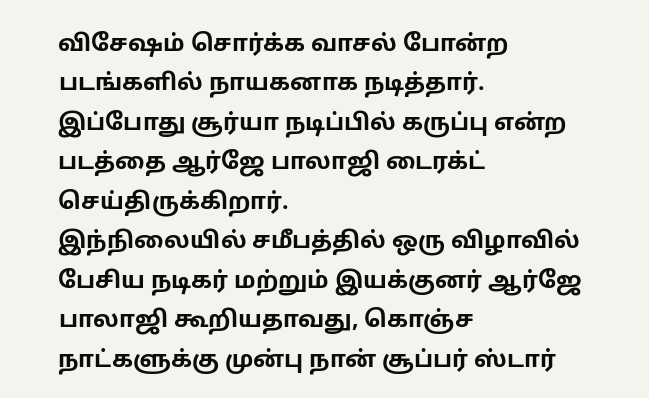விசேஷம் சொர்க்க வாசல் போன்ற படங்களில் நாயகனாக நடித்தார். இப்போது சூர்யா நடிப்பில் கருப்பு என்ற படத்தை ஆர்ஜே பாலாஜி டைரக்ட் செய்திருக்கிறார்.
இந்நிலையில் சமீபத்தில் ஒரு விழாவில் பேசிய நடிகர் மற்றும் இயக்குனர் ஆர்ஜே பாலாஜி கூறியதாவது, கொஞ்ச நாட்களுக்கு முன்பு நான் சூப்பர் ஸ்டார்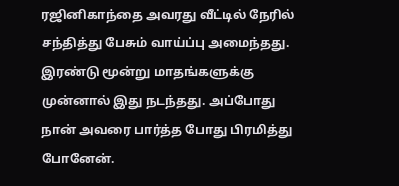ரஜினிகாந்தை அவரது வீட்டில் நேரில் சந்தித்து பேசும் வாய்ப்பு அமைந்தது. இரண்டு மூன்று மாதங்களுக்கு முன்னால் இது நடந்தது. அப்போது நான் அவரை பார்த்த போது பிரமித்து போனேன்.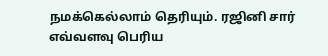நமக்கெல்லாம் தெரியும். ரஜினி சார் எவ்வளவு பெரிய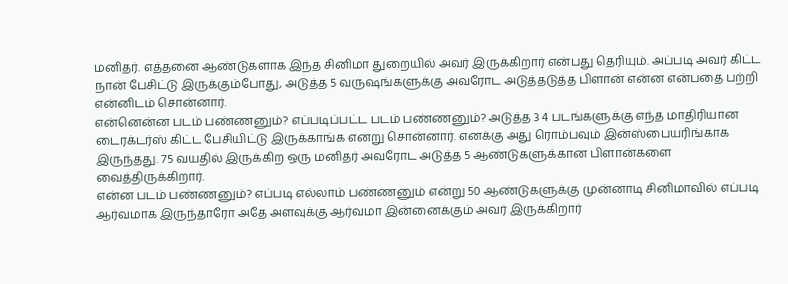மனிதர். எத்தனை ஆண்டுகளாக இந்த சினிமா துறையில் அவர் இருக்கிறார் என்பது தெரியும். அப்படி அவர் கிட்ட நான் பேசிட்டு இருக்கும்போது, அடுத்த 5 வருஷங்களுக்கு அவரோட அடுத்தடுத்த பிளான் என்ன என்பதை பற்றி என்னிடம் சொன்னார்.
என்னென்ன படம் பண்ணனும்? எப்படிப்பட்ட படம் பண்ணனும்? அடுத்த 3 4 படங்களுக்கு எந்த மாதிரியான டைரக்டர்ஸ் கிட்ட பேசியிட்டு இருக்காங்க எனறு சொன்னார். எனக்கு அது ரொம்பவும் இன்ஸ்பையரிங்காக இருந்தது. 75 வயதில் இருக்கிற ஒரு மனிதர் அவரோட அடுத்த 5 ஆண்டுகளுக்கான பிளான்களை வைத்திருக்கிறார்.
என்ன படம் பண்ணனும்? எப்படி எல்லாம் பண்ணனும் என்று 50 ஆண்டுகளுக்கு முன்னாடி சினிமாவில் எப்படி ஆர்வமாக இருந்தாரோ அதே அளவுக்கு ஆர்வமா இன்னைக்கும் அவர் இருக்கிறார்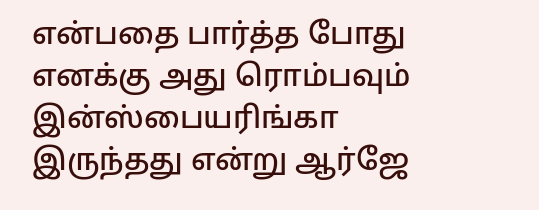என்பதை பார்த்த போது எனக்கு அது ரொம்பவும் இன்ஸ்பையரிங்கா இருந்தது என்று ஆர்ஜே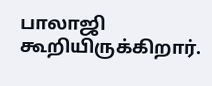பாலாஜி கூறியிருக்கிறார்.